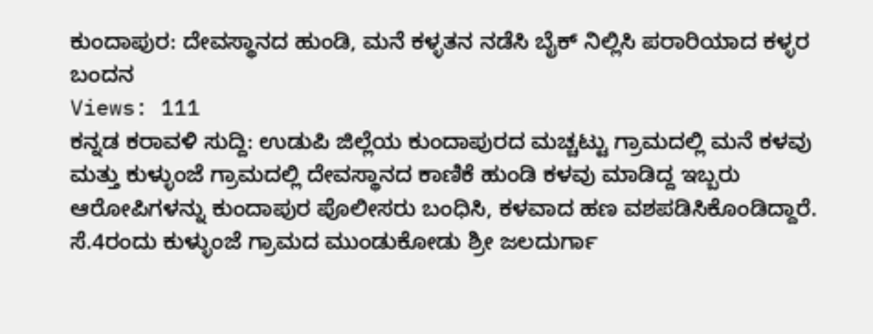ಕುಂದಾಪುರ: ದೇವಸ್ಥಾನದ ಹುಂಡಿ, ಮನೆ ಕಳ್ಳತನ ನಡೆಸಿ ಬೈಕ್ ನಿಲ್ಲಿಸಿ ಪರಾರಿಯಾದ ಕಳ್ಳರ ಬಂದನ
Views: 111
ಕನ್ನಡ ಕರಾವಳಿ ಸುದ್ದಿ: ಉಡುಪಿ ಜಿಲ್ಲೆಯ ಕುಂದಾಪುರದ ಮಚ್ಚಟ್ಟು ಗ್ರಾಮದಲ್ಲಿ ಮನೆ ಕಳವು ಮತ್ತು ಕುಳ್ಳುಂಜೆ ಗ್ರಾಮದಲ್ಲಿ ದೇವಸ್ಥಾನದ ಕಾಣಿಕೆ ಹುಂಡಿ ಕಳವು ಮಾಡಿದ್ದ ಇಬ್ಬರು ಆರೋಪಿಗಳನ್ನು ಕುಂದಾಪುರ ಪೊಲೀಸರು ಬಂಧಿಸಿ, ಕಳವಾದ ಹಣ ವಶಪಡಿಸಿಕೊಂಡಿದ್ದಾರೆ.
ಸೆ.4ರಂದು ಕುಳ್ಳುಂಜೆ ಗ್ರಾಮದ ಮುಂಡುಕೋಡು ಶ್ರೀ ಜಲದುರ್ಗಾ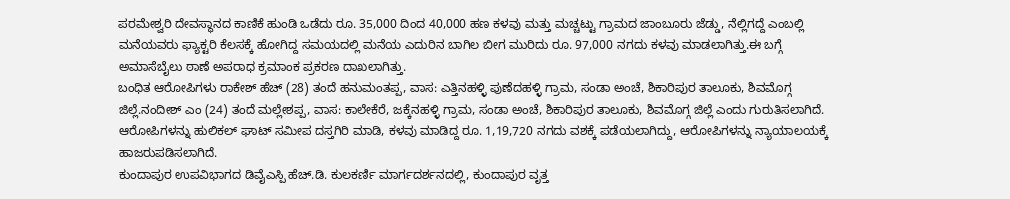ಪರಮೇಶ್ವರಿ ದೇವಸ್ಥಾನದ ಕಾಣಿಕೆ ಹುಂಡಿ ಒಡೆದು ರೂ. 35,000 ದಿಂದ 40,000 ಹಣ ಕಳವು ಮತ್ತು ಮಚ್ಚಟ್ಟು ಗ್ರಾಮದ ಜಾಂಬೂರು ಜೆಡ್ಡು, ನೆಲ್ಲಿಗದ್ದೆ ಎಂಬಲ್ಲಿ ಮನೆಯವರು ಫ್ಯಾಕ್ಟರಿ ಕೆಲಸಕ್ಕೆ ಹೋಗಿದ್ದ ಸಮಯದಲ್ಲಿ ಮನೆಯ ಎದುರಿನ ಬಾಗಿಲ ಬೀಗ ಮುರಿದು ರೂ. 97,000 ನಗದು ಕಳವು ಮಾಡಲಾಗಿತ್ತು.ಈ ಬಗ್ಗೆ ಅಮಾಸೆಬೈಲು ಠಾಣೆ ಅಪರಾಧ ಕ್ರಮಾಂಕ ಪ್ರಕರಣ ದಾಖಲಾಗಿತ್ತು.
ಬಂಧಿತ ಆರೋಪಿಗಳು ರಾಕೇಶ್ ಹೆಚ್ (28) ತಂದೆ ಹನುಮಂತಪ್ಪ, ವಾಸ: ಎತ್ತಿನಹಳ್ಳಿ ಪುಣೆದಹಳ್ಳಿ ಗ್ರಾಮ, ಸಂಡಾ ಅಂಚೆ, ಶಿಕಾರಿಪುರ ತಾಲೂಕು, ಶಿವಮೊಗ್ಗ ಜಿಲ್ಲೆ.ನಂದೀಶ್ ಎಂ (24) ತಂದೆ ಮಲ್ಲೇಶಪ್ಪ, ವಾಸ: ಕಾಲೇಕೆರೆ, ಜಕ್ಕೆನಹಳ್ಳಿ ಗ್ರಾಮ, ಸಂಡಾ ಅಂಚೆ, ಶಿಕಾರಿಪುರ ತಾಲೂಕು, ಶಿವಮೊಗ್ಗ ಜಿಲ್ಲೆ ಎಂದು ಗುರುತಿಸಲಾಗಿದೆ.
ಆರೋಪಿಗಳನ್ನು ಹುಲಿಕಲ್ ಘಾಟ್ ಸಮೀಪ ದಸ್ತಗಿರಿ ಮಾಡಿ, ಕಳವು ಮಾಡಿದ್ದ ರೂ. 1,19,720 ನಗದು ವಶಕ್ಕೆ ಪಡೆಯಲಾಗಿದ್ದು, ಆರೋಪಿಗಳನ್ನು ನ್ಯಾಯಾಲಯಕ್ಕೆ ಹಾಜರುಪಡಿಸಲಾಗಿದೆ.
ಕುಂದಾಪುರ ಉಪವಿಭಾಗದ ಡಿವೈಎಸ್ಪಿ ಹೆಚ್.ಡಿ. ಕುಲಕರ್ಣಿ ಮಾರ್ಗದರ್ಶನದಲ್ಲಿ, ಕುಂದಾಪುರ ವೃತ್ತ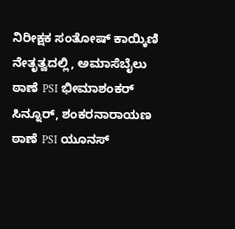ನಿರೀಕ್ಷಕ ಸಂತೋಷ್ ಕಾಯ್ಕಿಣಿ ನೇತೃತ್ವದಲ್ಲಿ, ಅಮಾಸೆಬೈಲು ಠಾಣೆ PSI ಭೀಮಾಶಂಕರ್ ಸಿನ್ನೂರ್, ಶಂಕರನಾರಾಯಣ ಠಾಣೆ PSI ಯೂನಸ್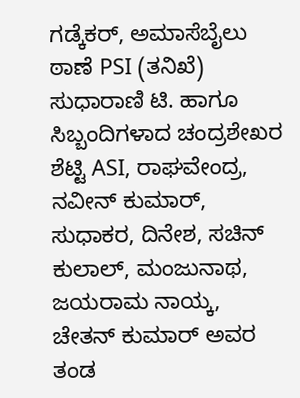ಗಡ್ಕೆಕರ್, ಅಮಾಸೆಬೈಲು ಠಾಣೆ PSI (ತನಿಖೆ) ಸುಧಾರಾಣಿ ಟಿ. ಹಾಗೂ ಸಿಬ್ಬಂದಿಗಳಾದ ಚಂದ್ರಶೇಖರ ಶೆಟ್ಟಿ ASI, ರಾಘವೇಂದ್ರ, ನವೀನ್ ಕುಮಾರ್, ಸುಧಾಕರ, ದಿನೇಶ, ಸಚಿನ್ ಕುಲಾಲ್, ಮಂಜುನಾಥ, ಜಯರಾಮ ನಾಯ್ಕ, ಚೇತನ್ ಕುಮಾರ್ ಅವರ ತಂಡ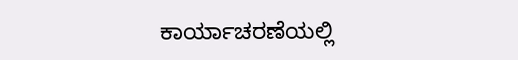ಕಾರ್ಯಾಚರಣೆಯಲ್ಲಿ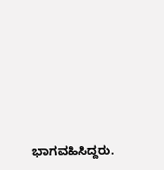ಭಾಗವಹಿಸಿದ್ದರು.